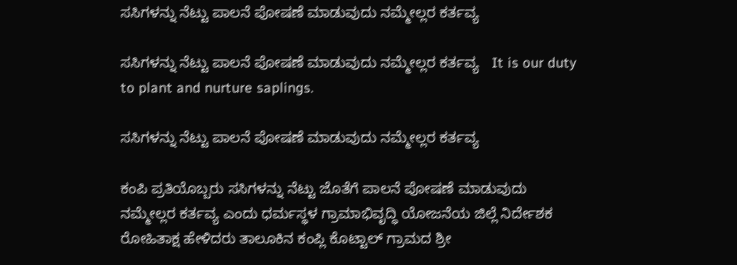ಸಸಿಗಳನ್ನು ನೆಟ್ಟು ಪಾಲನೆ ಪೋಷಣೆ ಮಾಡುವುದು ನಮ್ಮೇಲ್ಲರ ಕರ್ತವ್ಯ

ಸಸಿಗಳನ್ನು ನೆಟ್ಟು ಪಾಲನೆ ಪೋಷಣೆ ಮಾಡುವುದು ನಮ್ಮೇಲ್ಲರ ಕರ್ತವ್ಯ   It is our duty to plant and nurture saplings.

ಸಸಿಗಳನ್ನು ನೆಟ್ಟು ಪಾಲನೆ ಪೋಷಣೆ ಮಾಡುವುದು ನಮ್ಮೇಲ್ಲರ ಕರ್ತವ್ಯ

ಕಂಪಿ ಪ್ರತಿಯೊಬ್ಬರು ಸಸಿಗಳನ್ನು ನೆಟ್ಟು ಜೊತೆಗೆ ಪಾಲನೆ ಪೋಷಣೆ ಮಾಡುವುದು ನಮ್ಮೇಲ್ಲರ ಕರ್ತವ್ಯ ಎಂದು ಧರ್ಮಸ್ಥಳ ಗ್ರಾಮಾಭಿವೃದ್ಧಿ ಯೋಜನೆಯ ಜಿಲ್ಲೆ ನಿರ್ದೇಶಕ  ರೋಹಿತಾಕ್ಷ ಹೇಳಿದರು ತಾಲೂಕಿನ ಕಂಪ್ಲಿ ಕೊಟ್ಟಾಲ್ ಗ್ರಾಮದ ಶ್ರೀ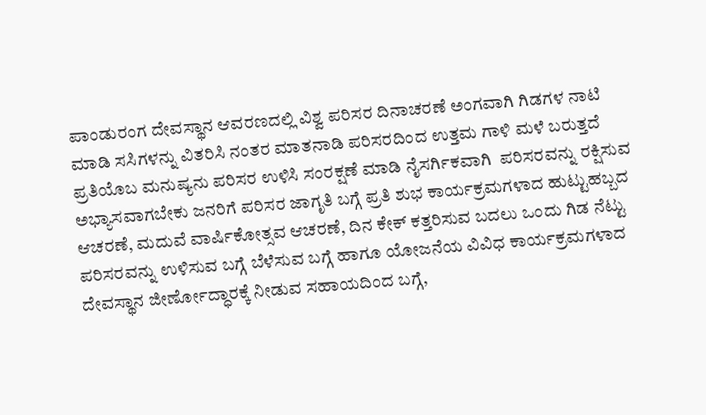ಪಾಂಡುರಂಗ ದೇವಸ್ಥಾನ ಆವರಣದಲ್ಲಿ ವಿಶ್ವ ಪರಿಸರ ದಿನಾಚರಣೆ ಅಂಗವಾಗಿ ಗಿಡಗಳ ನಾಟಿ ಮಾಡಿ ಸಸಿಗಳನ್ನು ವಿತರಿಸಿ ನಂತರ ಮಾತನಾಡಿ ಪರಿಸರದಿಂದ ಉತ್ತಮ ಗಾಳಿ ಮಳೆ ಬರುತ್ತದೆ ಪ್ರತಿಯೊಬ ಮನುಷ್ಯನು ಪರಿಸರ ಉಳಿಸಿ ಸಂರಕ್ಷಣೆ ಮಾಡಿ ನೈಸರ್ಗಿಕವಾಗಿ  ಪರಿಸರವನ್ನು ರಕ್ಷಿಸುವ ಅಭ್ಯಾಸವಾಗಬೇಕು ಜನರಿಗೆ ಪರಿಸರ ಜಾಗೃತಿ ಬಗ್ಗೆ ಪ್ರತಿ ಶುಭ ಕಾರ್ಯಕ್ರಮಗಳಾದ ಹುಟ್ಟುಹಬ್ಬದ ಆಚರಣೆ, ಮದುವೆ ವಾರ್ಷಿಕೋತ್ಸವ ಆಚರಣೆ, ದಿನ ಕೇಕ್ ಕತ್ತರಿಸುವ ಬದಲು ಒಂದು ಗಿಡ ನೆಟ್ಟು ಪರಿಸರವನ್ನು ಉಳಿಸುವ ಬಗ್ಗೆ ಬೆಳೆಸುವ ಬಗ್ಗೆ ಹಾಗೂ ಯೋಜನೆಯ ವಿವಿಧ ಕಾರ್ಯಕ್ರಮಗಳಾದ ದೇವಸ್ಥಾನ ಜೀರ್ಣೋದ್ಧಾರಕ್ಕೆ ನೀಡುವ ಸಹಾಯದಿಂದ ಬಗ್ಗೆ,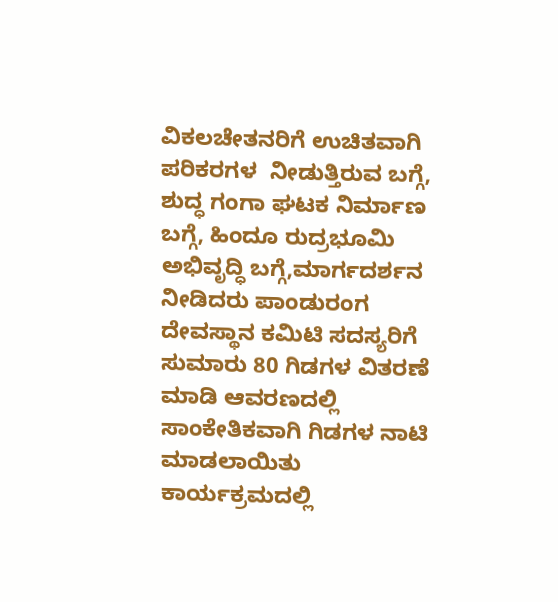ವಿಕಲಚೇತನರಿಗೆ ಉಚಿತವಾಗಿ ಪರಿಕರಗಳ  ನೀಡುತ್ತಿರುವ ಬಗ್ಗೆ, ಶುದ್ಧ ಗಂಗಾ ಘಟಕ ನಿರ್ಮಾಣ ಬಗ್ಗೆ, ಹಿಂದೂ ರುದ್ರಭೂಮಿ ಅಭಿವೃದ್ಧಿ ಬಗ್ಗೆ,ಮಾರ್ಗದರ್ಶನ ನೀಡಿದರು ಪಾಂಡುರಂಗ ದೇವಸ್ಥಾನ ಕಮಿಟಿ ಸದಸ್ಯರಿಗೆ ಸುಮಾರು 80 ಗಿಡಗಳ ವಿತರಣೆ ಮಾಡಿ ಆವರಣದಲ್ಲಿ ಸಾಂಕೇತಿಕವಾಗಿ ಗಿಡಗಳ ನಾಟಿ ಮಾಡಲಾಯಿತು ಕಾರ್ಯಕ್ರಮದಲ್ಲಿ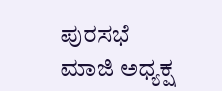ಪುರಸಭೆ ಮಾಜಿ ಅಧ್ಯಕ್ಷ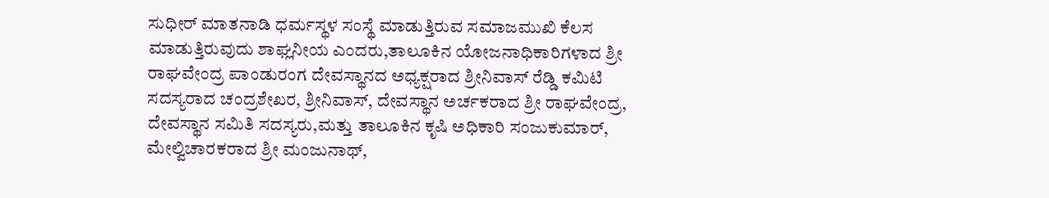ಸುಧೀರ್ ಮಾತನಾಡಿ ಧರ್ಮಸ್ಥಳ ಸಂಸ್ಥೆ ಮಾಡುತ್ತಿರುವ ಸಮಾಜಮುಖಿ ಕೆಲಸ ಮಾಡುತ್ತಿರುವುದು ಶಾಘ್ಲನೀಯ ಎಂದರು,ತಾಲೂಕಿನ ಯೋಜನಾಧಿಕಾರಿಗಳಾದ ಶ್ರೀ ರಾಘವೇಂದ್ರ ಪಾಂಡುರಂಗ ದೇವಸ್ಥಾನದ ಅಧ್ಯಕ್ಷರಾದ ಶ್ರೀನಿವಾಸ್ ರೆಡ್ಡಿ ಕಮಿಟಿ ಸದಸ್ಯರಾದ ಚಂದ್ರಶೇಖರ, ಶ್ರೀನಿವಾಸ್, ದೇವಸ್ಥಾನ ಅರ್ಚಕರಾದ ಶ್ರೀ ರಾಘವೇಂದ್ರ, ದೇವಸ್ಥಾನ ಸಮಿತಿ ಸದಸ್ಯರು,ಮತ್ತು ತಾಲೂಕಿನ ಕೃಷಿ ಅಧಿಕಾರಿ ಸಂಜುಕುಮಾರ್, ಮೇಲ್ವಿಚಾರಕರಾದ ಶ್ರೀ ಮಂಜುನಾಥ್,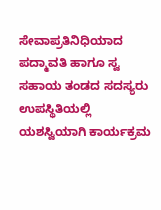ಸೇವಾಪ್ರತಿನಿಧಿಯಾದ ಪದ್ಮಾವತಿ ಹಾಗೂ ಸ್ವ ಸಹಾಯ ತಂಡದ ಸದಸ್ಯರು ಉಪಸ್ಥಿತಿಯಲ್ಲಿ ಯಶಸ್ವಿಯಾಗಿ ಕಾರ್ಯಕ್ರಮ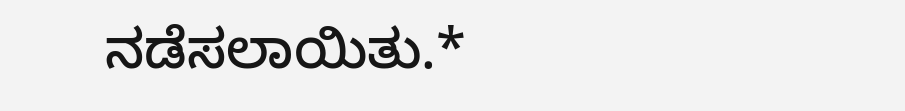ನಡೆಸಲಾಯಿತು.*